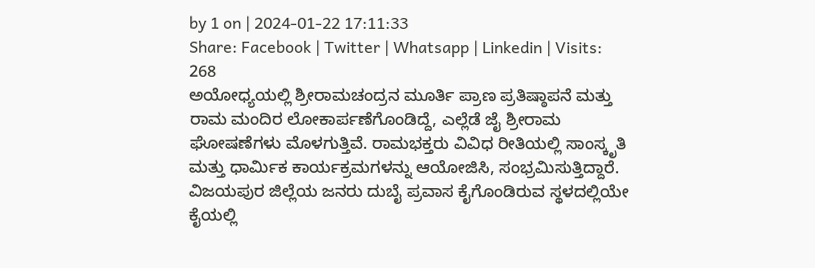by 1 on | 2024-01-22 17:11:33
Share: Facebook | Twitter | Whatsapp | Linkedin | Visits: 268
ಅಯೋಧ್ಯಯಲ್ಲಿ ಶ್ರೀರಾಮಚಂದ್ರನ ಮೂರ್ತಿ ಪ್ರಾಣ ಪ್ರತಿಷ್ಠಾಪನೆ ಮತ್ತು ರಾಮ ಮಂದಿರ ಲೋಕಾರ್ಪಣೆಗೊಂಡಿದ್ದೆ, ಎಲ್ಲೆಡೆ ಜೈ ಶ್ರೀರಾಮ ಘೋಷಣೆಗಳು ಮೊಳಗುತ್ತಿವೆ. ರಾಮಭಕ್ತರು ವಿವಿಧ ರೀತಿಯಲ್ಲಿ ಸಾಂಸ್ಕೃತಿ ಮತ್ತು ಧಾರ್ಮಿಕ ಕಾರ್ಯಕ್ರಮಗಳನ್ನು ಆಯೋಜಿಸಿ, ಸಂಭ್ರಮಿಸುತ್ತಿದ್ದಾರೆ.
ವಿಜಯಪುರ ಜಿಲ್ಲೆಯ ಜನರು ದುಬೈ ಪ್ರವಾಸ ಕೈಗೊಂಡಿರುವ ಸ್ಥಳದಲ್ಲಿಯೇ ಕೈಯಲ್ಲಿ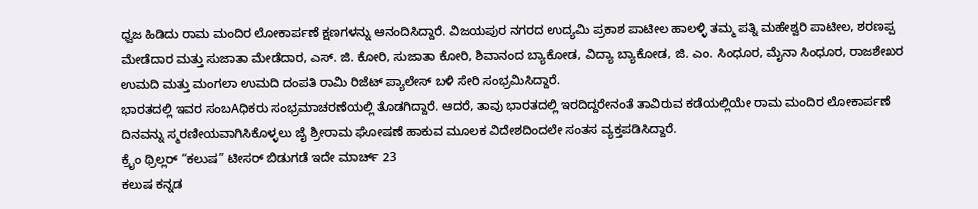ಧ್ವಜ ಹಿಡಿದು ರಾಮ ಮಂದಿರ ಲೋಕಾರ್ಪಣೆ ಕ್ಷಣಗಳನ್ನು ಆನಂದಿಸಿದ್ದಾರೆ. ವಿಜಯಪುರ ನಗರದ ಉದ್ಯಮಿ ಪ್ರಕಾಶ ಪಾಟೀಲ ಹಾಲಳ್ಳಿ ತಮ್ಮ ಪತ್ನಿ ಮಹೇಶ್ವರಿ ಪಾಟೀಲ, ಶರಣಪ್ಪ ಮೇಡೆದಾರ ಮತ್ತು ಸುಜಾತಾ ಮೇಡೆದಾರ, ಎಸ್. ಜಿ. ಕೋರಿ, ಸುಜಾತಾ ಕೋರಿ, ಶಿವಾನಂದ ಬ್ಯಾಕೋಡ, ವಿದ್ಯಾ ಬ್ಯಾಕೋಡ, ಜಿ. ಎಂ. ಸಿಂಧೂರ, ಮೈನಾ ಸಿಂಧೂರ, ರಾಜಶೇಖರ ಉಮದಿ ಮತ್ತು ಮಂಗಲಾ ಉಮದಿ ದಂಪತಿ ರಾಮಿ ರಿಜೆಟ್ ಪ್ಯಾಲೇಸ್ ಬಳಿ ಸೇರಿ ಸಂಭ್ರಮಿಸಿದ್ದಾರೆ.
ಭಾರತದಲ್ಲಿ ಇವರ ಸಂಬAಧಿಕರು ಸಂಭ್ರಮಾಚರಣೆಯಲ್ಲಿ ತೊಡಗಿದ್ದಾರೆ. ಆದರೆ, ತಾವು ಭಾರತದಲ್ಲಿ ಇರದಿದ್ದರೇನಂತೆ ತಾವಿರುವ ಕಡೆಯಲ್ಲಿಯೇ ರಾಮ ಮಂದಿರ ಲೋಕಾರ್ಪಣೆ ದಿನವನ್ನು ಸ್ಮರಣೀಯವಾಗಿಸಿಕೊಳ್ಳಲು ಜೈ ಶ್ರೀರಾಮ ಘೋಷಣೆ ಹಾಕುವ ಮೂಲಕ ವಿದೇಶದಿಂದಲೇ ಸಂತಸ ವ್ಯಕ್ತಪಡಿಸಿದ್ದಾರೆ.
ಕ್ರೈಂ ಥ್ರಿಲ್ಲರ್ “ಕಲುಷ” ಟೀಸರ್ ಬಿಡುಗಡೆ ಇದೇ ಮಾರ್ಚ್ 23
ಕಲುಷ ಕನ್ನಡ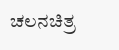ಚಲನಚಿತ್ರ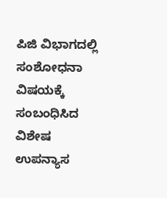ಪಿಜಿ ವಿಭಾಗದಲ್ಲಿ ಸಂಶೋಧನಾ ವಿಷಯಕ್ಕೆ ಸಂಬಂಧಿಸಿದ ವಿಶೇಷ ಉಪನ್ಯಾಸ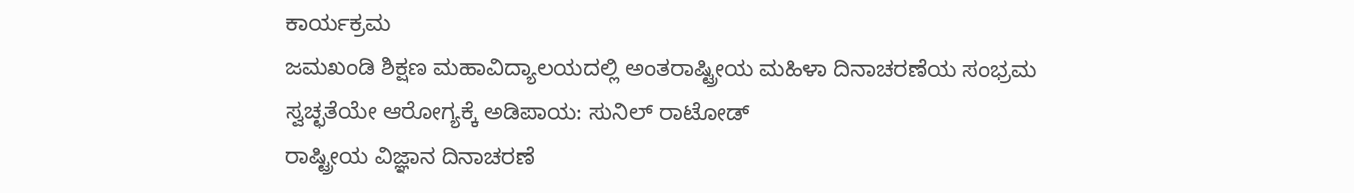ಕಾರ್ಯಕ್ರಮ
ಜಮಖಂಡಿ ಶಿಕ್ಷಣ ಮಹಾವಿದ್ಯಾಲಯದಲ್ಲಿ ಅಂತರಾಷ್ಟ್ರೀಯ ಮಹಿಳಾ ದಿನಾಚರಣೆಯ ಸಂಭ್ರಮ
ಸ್ವಚ್ಛತೆಯೇ ಆರೋಗ್ಯಕ್ಕೆ ಅಡಿಪಾಯ: ಸುನಿಲ್ ರಾಟೋಡ್
ರಾಷ್ಟ್ರೀಯ ವಿಜ್ಞಾನ ದಿನಾಚರಣೆ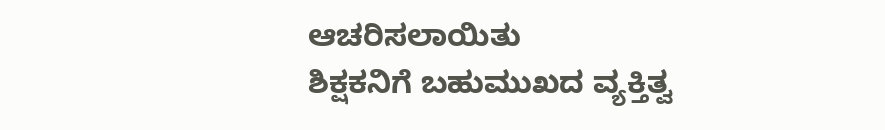ಆಚರಿಸಲಾಯಿತು
ಶಿಕ್ಷಕನಿಗೆ ಬಹುಮುಖದ ವ್ಯಕ್ತಿತ್ವ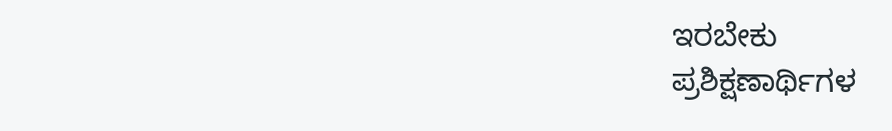ಇರಬೇಕು
ಪ್ರಶಿಕ್ಷಣಾರ್ಥಿಗಳ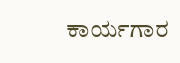ಕಾರ್ಯಗಾರ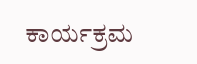ಕಾರ್ಯಕ್ರಮ